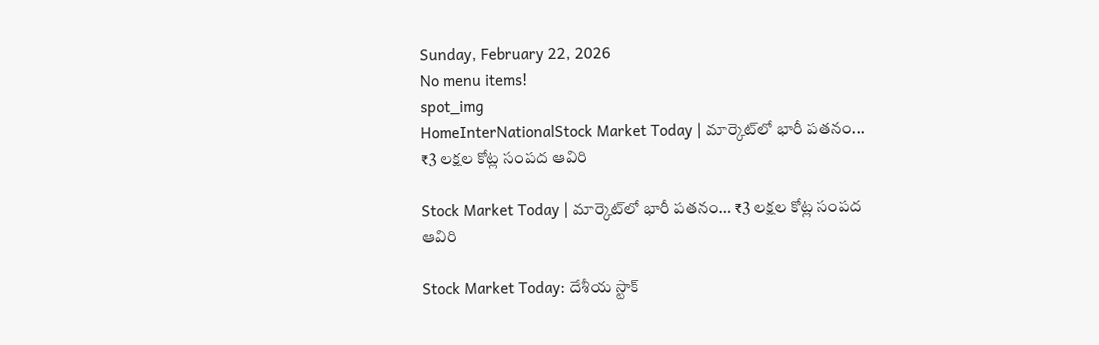Sunday, February 22, 2026
No menu items!
spot_img
HomeInterNationalStock Market Today | మార్కెట్‌లో భారీ పతనం... ₹3 లక్షల కోట్ల సంపద ఆవిరి

Stock Market Today | మార్కెట్‌లో భారీ పతనం… ₹3 లక్షల కోట్ల సంపద ఆవిరి

Stock Market Today: దేశీయ స్టాక్‌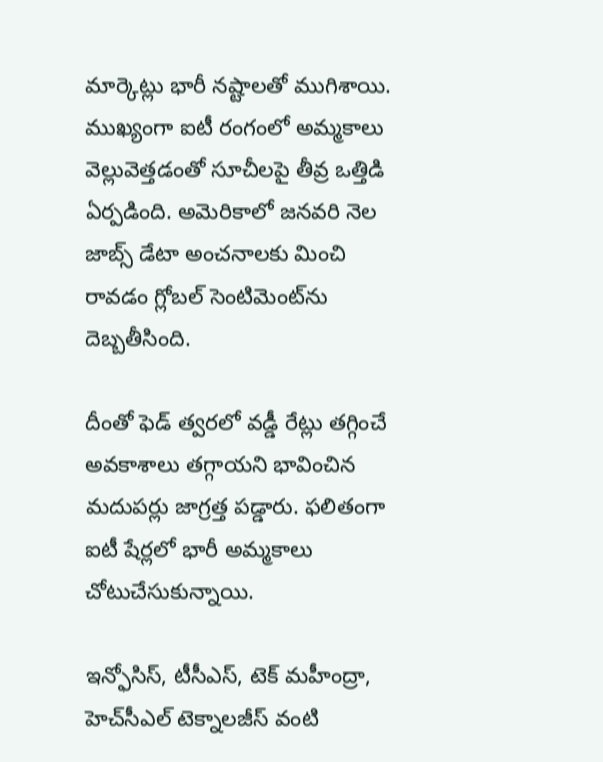మార్కెట్లు భారీ నష్టాలతో ముగిశాయి. ముఖ్యంగా ఐటీ రంగంలో అమ్మకాలు వెల్లువెత్తడంతో సూచీలపై తీవ్ర ఒత్తిడి ఏర్పడింది. అమెరికాలో జనవరి నెల జాబ్స్‌ డేటా అంచనాలకు మించి రావడం గ్లోబల్‌ సెంటిమెంట్‌ను దెబ్బతీసింది.

దీంతో ఫెడ్‌ త్వరలో వడ్డీ రేట్లు తగ్గించే అవకాశాలు తగ్గాయని భావించిన మదుపర్లు జాగ్రత్త పడ్డారు. ఫలితంగా ఐటీ షేర్లలో భారీ అమ్మకాలు చోటుచేసుకున్నాయి.

ఇన్ఫోసిస్‌, టీసీఎస్‌, టెక్‌ మహీంద్రా, హెచ్‌సీఎల్‌ టెక్నాలజీస్‌ వంటి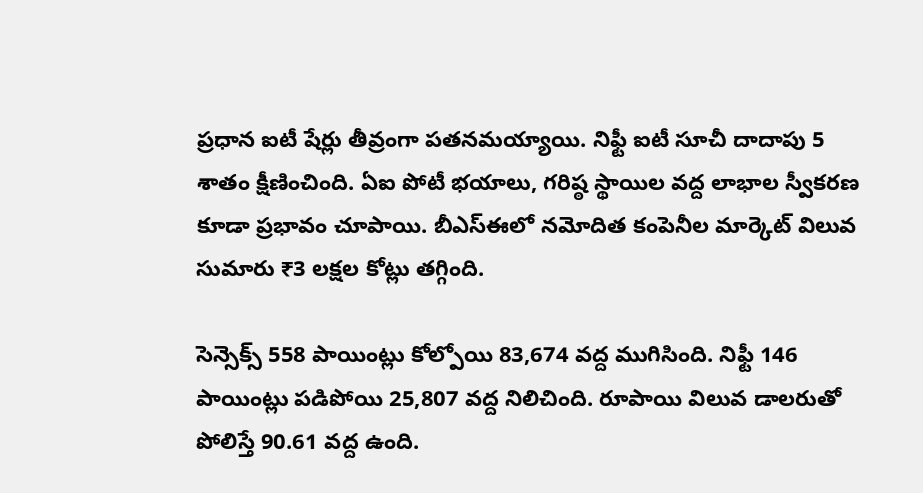ప్రధాన ఐటీ షేర్లు తీవ్రంగా పతనమయ్యాయి. నిఫ్టీ ఐటీ సూచీ దాదాపు 5 శాతం క్షీణించింది. ఏఐ పోటీ భయాలు, గరిష్ఠ స్థాయిల వద్ద లాభాల స్వీకరణ కూడా ప్రభావం చూపాయి. బీఎస్‌ఈలో నమోదిత కంపెనీల మార్కెట్‌ విలువ సుమారు ₹3 లక్షల కోట్లు తగ్గింది.

సెన్సెక్స్‌ 558 పాయింట్లు కోల్పోయి 83,674 వద్ద ముగిసింది. నిఫ్టీ 146 పాయింట్లు పడిపోయి 25,807 వద్ద నిలిచింది. రూపాయి విలువ డాలరుతో పోలిస్తే 90.61 వద్ద ఉంది.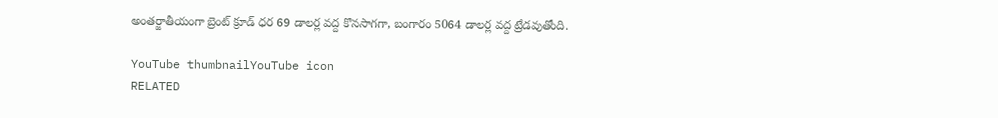అంతర్జాతీయంగా బ్రెంట్‌ క్రూడ్‌ ధర 69 డాలర్ల వద్ద కొనసాగగా, బంగారం 5064 డాలర్ల వద్ద ట్రేడవుతోంది.

YouTube thumbnailYouTube icon
RELATED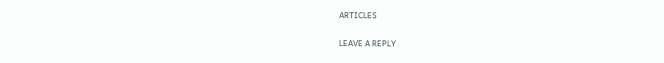ARTICLES

LEAVE A REPLY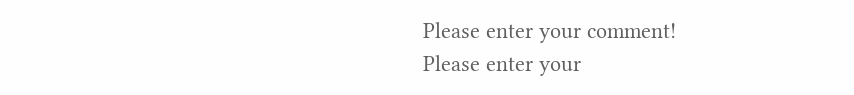Please enter your comment!
Please enter your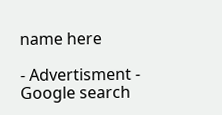name here

- Advertisment -
Google search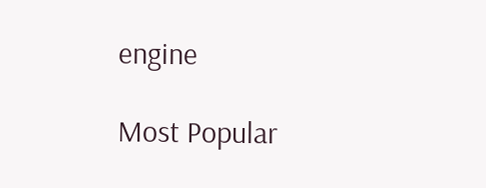engine

Most Popular